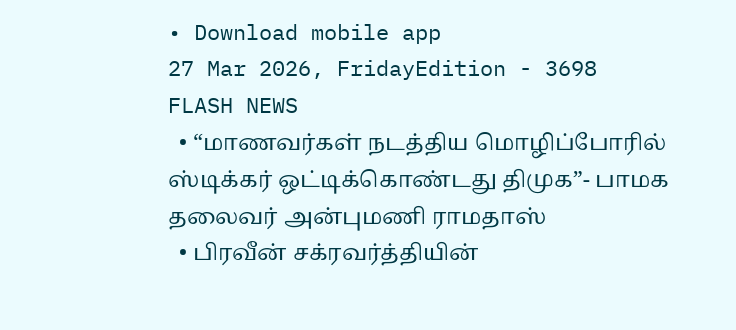• Download mobile app
27 Mar 2026, FridayEdition - 3698
FLASH NEWS
  • “மாணவர்கள் நடத்திய மொழிப்போரில் ஸ்டிக்கர் ஒட்டிக்கொண்டது திமுக”- பாமக தலைவர் அன்புமணி ராமதாஸ்
  • பிரவீன் சக்ரவர்த்தியின்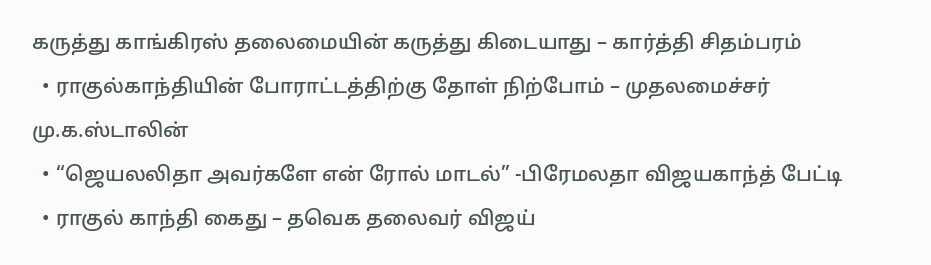கருத்து காங்கிரஸ் தலைமையின் கருத்து கிடையாது – கார்த்தி சிதம்பரம்
  • ராகுல்காந்தியின் போராட்டத்திற்கு தோள் நிற்போம் – முதலமைச்சர் மு.க.ஸ்டாலின்
  • “ஜெயலலிதா அவர்களே என் ரோல் மாடல்” -பிரேமலதா விஜயகாந்த் பேட்டி
  • ராகுல் காந்தி கைது – தவெக தலைவர் விஜய்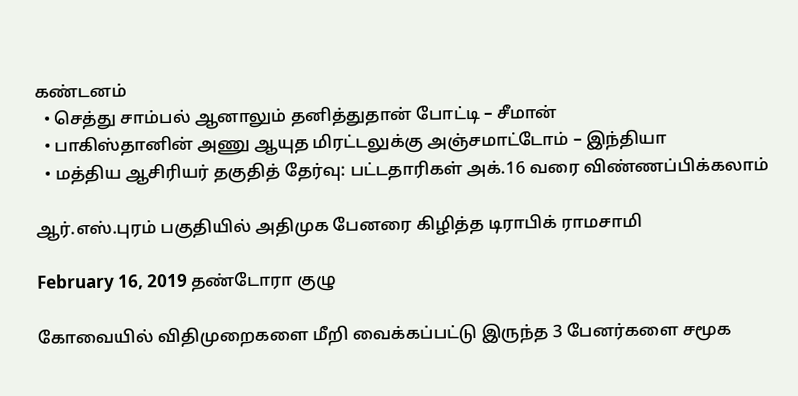கண்டனம்
  • செத்து சாம்பல் ஆனாலும் தனித்துதான் போட்டி – சீமான்
  • பாகிஸ்தானின் அணு ஆயுத மிரட்டலுக்கு அஞ்சமாட்டோம் – இந்தியா
  • மத்திய ஆசிரியர் தகுதித் தேர்வு: பட்டதாரிகள் அக்.16 வரை விண்ணப்பிக்கலாம்

ஆர்.எஸ்.புரம் பகுதியில் அதிமுக பேனரை கிழித்த டிராபிக் ராமசாமி

February 16, 2019 தண்டோரா குழு

கோவையில் விதிமுறைகளை மீறி வைக்கப்பட்டு இருந்த 3 பேனர்களை சமூக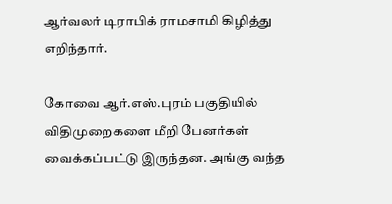ஆர்வலர் டிராபிக் ராமசாமி கிழித்து எறிந்தார்.

கோவை ஆர்.எஸ்.புரம் பகுதியில் விதிமுறைகளை மீறி பேனர்கள் வைக்கப்பட்டு இருந்தன. அங்கு வந்த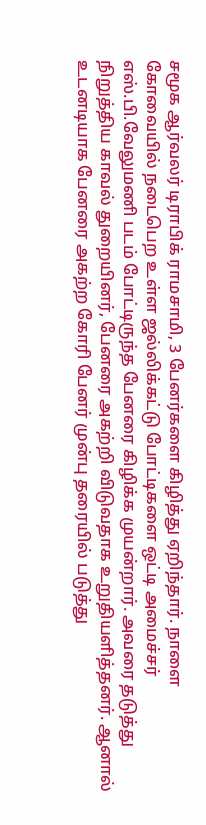சமூக ஆர்வலர் டிராபிக் ராமசாமி, 3 பேனர்களை கிழித்து ஏறிந்தார். நாளை கோவையில் நடைபெற உள்ள ஜல்லிக்கட்டு போட்டிகளை ஒட்டி அமைச்சர் எஸ்.பி.வேலுமணி படம் போட்டிருந்த பேனரை கிழிக்க முயன்றார். அவரை தடுத்து நிறுத்திய காவல் துறையினர், பேனரை அகற்றி விடுவதாக உறுதியளித்தனர். ஆனால் உடனடியாக பேனரை அகற்ற கோரி பேனர் முன்பு தரையில் படுத்து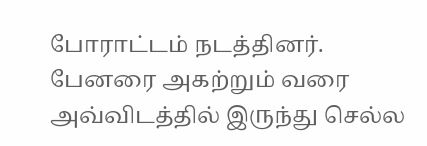போராட்டம் நடத்தினர். பேனரை அகற்றும் வரை அவ்விடத்தில் இருந்து செல்ல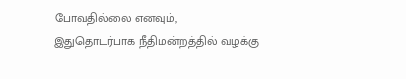போவதில்லை எனவும், இதுதொடர்பாக நீதிமன்றத்தில் வழக்கு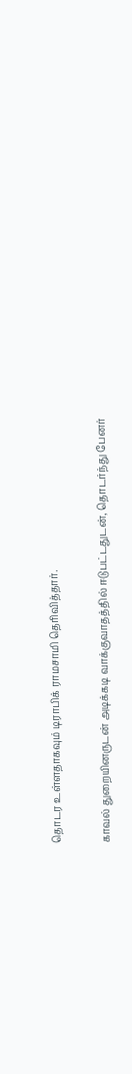தொடர உள்ளதாகவும் டிராபிக் ராமசாமி தெரிவித்தார்.

காவல் துறையினருடன் அடிக்கடி வாக்குவாதத்தில் ஈடுபட்டதுடன், தொடர்ந்து பேனர்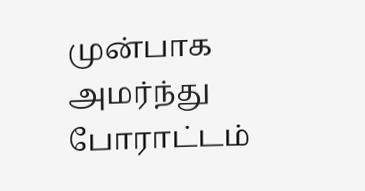முன்பாக அமர்ந்து போராட்டம்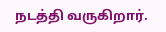நடத்தி வருகிறார்.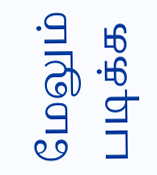மேலும் படிக்க